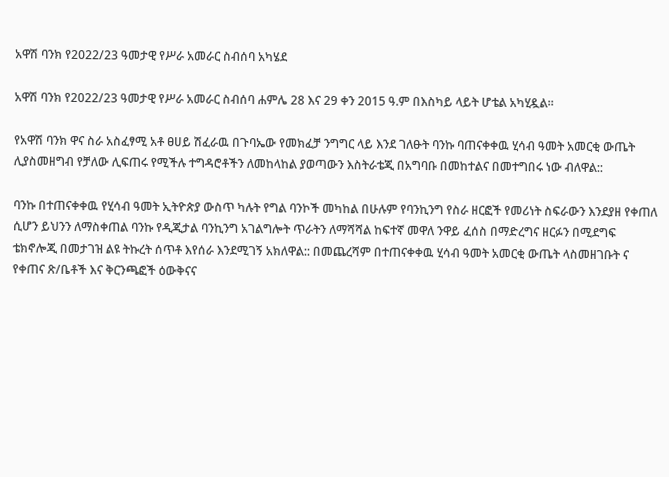አዋሽ ባንክ የ2022/23 ዓመታዊ የሥራ አመራር ስብሰባ አካሄደ

አዋሽ ባንክ የ2022/23 ዓመታዊ የሥራ አመራር ስብሰባ ሐምሌ 28 እና 29 ቀን 2015 ዓ.ም በእስካይ ላይት ሆቴል አካሂዷል።

የአዋሽ ባንክ ዋና ስራ አስፈፃሚ አቶ ፀሀይ ሽፈራዉ በጉባኤው የመክፈቻ ንግግር ላይ እንደ ገለፁት ባንኩ ባጠናቀቀዉ ሂሳብ ዓመት አመርቂ ውጤት ሊያስመዘግብ የቻለው ሊፍጠሩ የሚችሉ ተግዳሮቶችን ለመከላከል ያወጣውን እስትራቴጂ በአግባቡ በመከተልና በመተግበሩ ነው ብለዋል::

ባንኩ በተጠናቀቀዉ የሂሳብ ዓመት ኢትዮጵያ ውስጥ ካሉት የግል ባንኮች መካከል በሁሉም የባንኪንግ የስራ ዘርፎች የመሪነት ስፍራውን እንደያዘ የቀጠለ ሲሆን ይህንን ለማስቀጠል ባንኩ የዲጂታል ባንኪንግ አገልግሎት ጥራትን ለማሻሻል ከፍተኛ መዋለ ንዋይ ፈሰስ በማድረግና ዘርፉን በሚደግፍ ቴክኖሎጂ በመታገዝ ልዩ ትኩረት ሰጥቶ እየሰራ እንደሚገኝ አክለዋል:: በመጨረሻም በተጠናቀቀዉ ሂሳብ ዓመት አመርቂ ውጤት ላስመዘገቡት ና የቀጠና ጽ/ቤቶች እና ቅርንጫፎች ዕውቅናና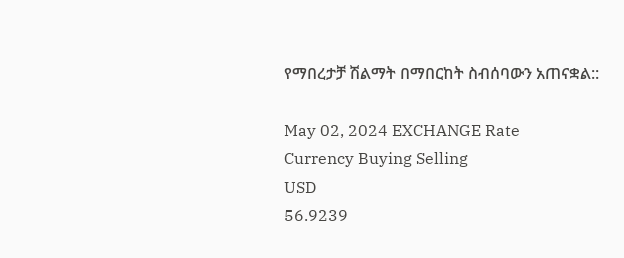የማበረታቻ ሽልማት በማበርከት ስብሰባውን አጠናቋል::

May 02, 2024 EXCHANGE Rate
Currency Buying Selling
USD
56.9239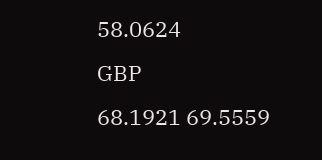58.0624
GBP
68.1921 69.5559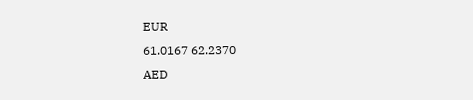EUR
61.0167 62.2370
AED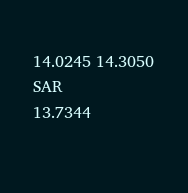14.0245 14.3050
SAR
13.7344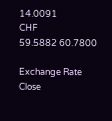14.0091
CHF
59.5882 60.7800

Exchange Rate
Close